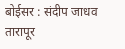बोईसर : संदीप जाधव
तारापूर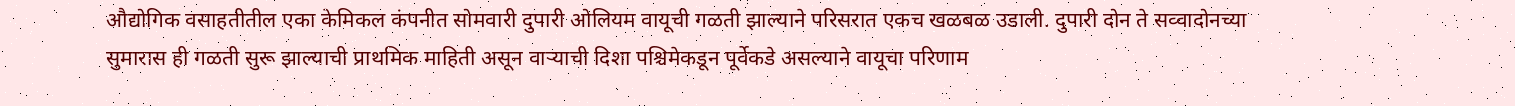औद्योगिक वसाहतीतील एका केमिकल कंपनीत सोमवारी दुपारी ओलियम वायूची गळती झाल्याने परिसरात एकच खळबळ उडाली. दुपारी दोन ते सव्वादोनच्या सुमारास ही गळती सुरू झाल्याची प्राथमिक माहिती असून वाऱ्याची दिशा पश्चिमेकडून पूर्वेकडे असल्याने वायूचा परिणाम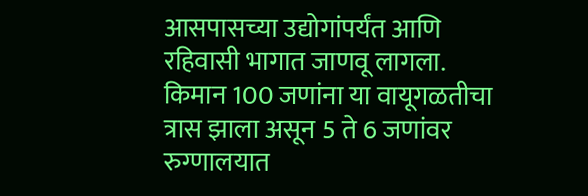आसपासच्या उद्योगांपर्यंत आणि रहिवासी भागात जाणवू लागला. किमान 100 जणांना या वायूगळतीचा त्रास झाला असून 5 ते 6 जणांवर रुग्णालयात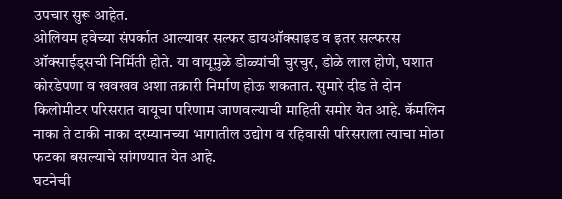उपचार सुरू आहेत.
ओलियम हवेच्या संपर्कात आल्यावर सल्फर डायऑक्साइड व इतर सल्फरस ऑक्साईड्सची निर्मिती होते. या वायूमुळे डोळ्यांची चुरचुर, डोळे लाल होणे, घशात कोरडेपणा व खवखव अशा तक्रारी निर्माण होऊ शकतात. सुमारे दीड ते दोन किलोमीटर परिसरात वायूचा परिणाम जाणवल्याची माहिती समोर येत आहे. कॅमलिन नाका ते टाकी नाका दरम्यानच्या भागातील उद्योग व रहिवासी परिसराला त्याचा मोठा फटका बसल्याचे सांगण्यात येत आहे.
घटनेची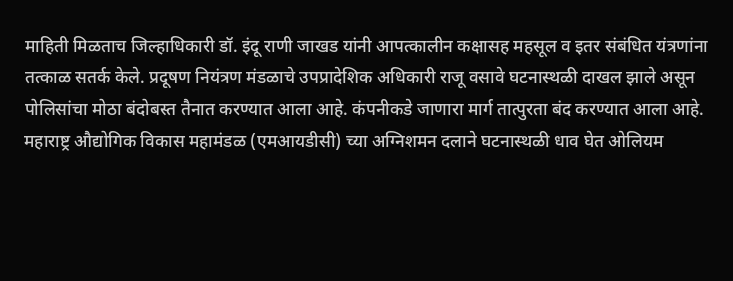माहिती मिळताच जिल्हाधिकारी डॉ. इंदू राणी जाखड यांनी आपत्कालीन कक्षासह महसूल व इतर संबंधित यंत्रणांना तत्काळ सतर्क केले. प्रदूषण नियंत्रण मंडळाचे उपप्रादेशिक अधिकारी राजू वसावे घटनास्थळी दाखल झाले असून पोलिसांचा मोठा बंदोबस्त तैनात करण्यात आला आहे. कंपनीकडे जाणारा मार्ग तात्पुरता बंद करण्यात आला आहे.
महाराष्ट्र औद्योगिक विकास महामंडळ (एमआयडीसी) च्या अग्निशमन दलाने घटनास्थळी धाव घेत ओलियम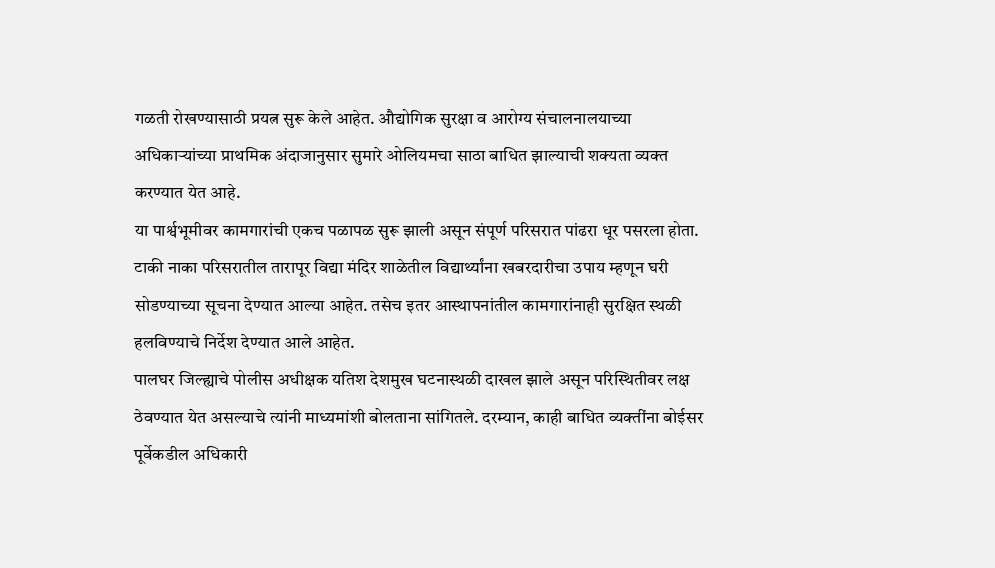गळती रोखण्यासाठी प्रयत्न सुरू केले आहेत. औद्योगिक सुरक्षा व आरोग्य संचालनालयाच्या अधिकाऱ्यांच्या प्राथमिक अंदाजानुसार सुमारे ओलियमचा साठा बाधित झाल्याची शक्यता व्यक्त करण्यात येत आहे.
या पार्श्वभूमीवर कामगारांची एकच पळापळ सुरू झाली असून संपूर्ण परिसरात पांढरा धूर पसरला होता. टाकी नाका परिसरातील तारापूर विद्या मंदिर शाळेतील विद्यार्थ्यांना खबरदारीचा उपाय म्हणून घरी सोडण्याच्या सूचना देण्यात आल्या आहेत. तसेच इतर आस्थापनांतील कामगारांनाही सुरक्षित स्थळी हलविण्याचे निर्देश देण्यात आले आहेत.
पालघर जिल्ह्याचे पोलीस अधीक्षक यतिश देशमुख घटनास्थळी दाखल झाले असून परिस्थितीवर लक्ष ठेवण्यात येत असल्याचे त्यांनी माध्यमांशी बोलताना सांगितले. दरम्यान, काही बाधित व्यक्तींना बोईसर पूर्वेकडील अधिकारी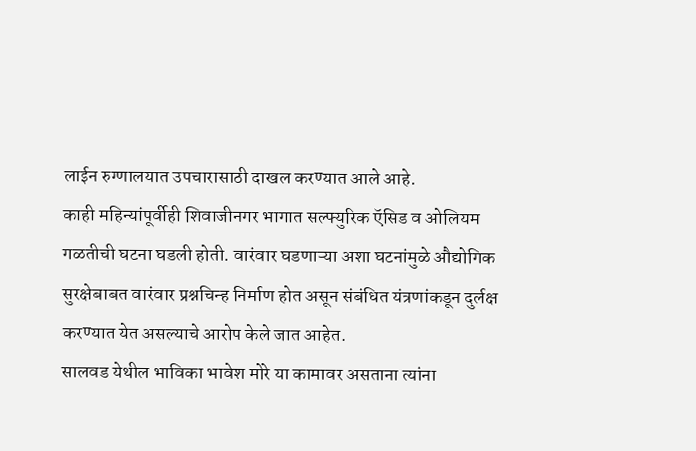लाईन रुग्णालयात उपचारासाठी दाखल करण्यात आले आहे.
काही महिन्यांपूर्वीही शिवाजीनगर भागात सल्फ्युरिक ऍसिड व ओलियम गळतीची घटना घडली होती. वारंवार घडणाऱ्या अशा घटनांमुळे औद्योगिक सुरक्षेबाबत वारंवार प्रश्नचिन्ह निर्माण होत असून संबंधित यंत्रणांकडून दुर्लक्ष करण्यात येत असल्याचे आरोप केले जात आहेत.
सालवड येथील भाविका भावेश मोरे या कामावर असताना त्यांना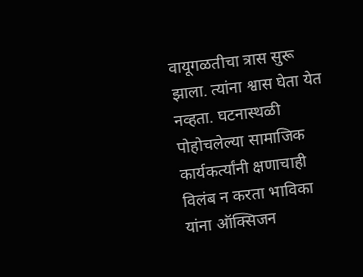वायूगळतीचा त्रास सुरू झाला. त्यांना श्वास घेता येत नव्हता. घटनास्थळी पोहोचलेल्या सामाजिक कार्यकर्त्यांनी क्षणाचाही विलंब न करता भाविका यांना ऑक्सिजन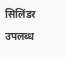सिलिंडर उपलब्ध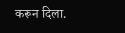करून दिला.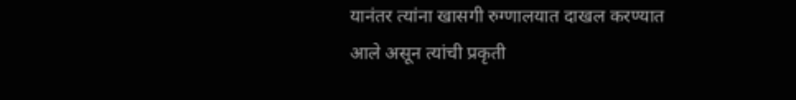यानंतर त्यांना खासगी रुग्णालयात दाखल करण्यात आले असून त्यांची प्रकृती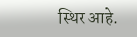स्थिर आहे.